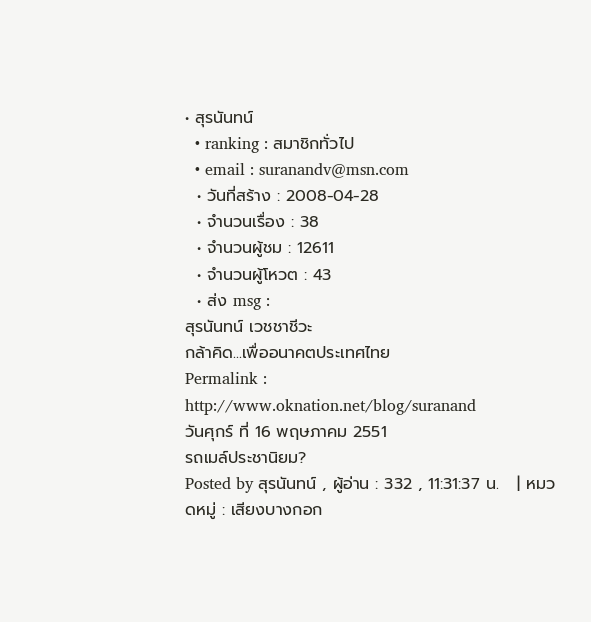• สุรนันทน์
  • ranking : สมาชิกทั่วไป
  • email : suranandv@msn.com
  • วันที่สร้าง : 2008-04-28
  • จำนวนเรื่อง : 38
  • จำนวนผู้ชม : 12611
  • จำนวนผู้โหวต : 43
  • ส่ง msg :
สุรนันทน์ เวชชาชีวะ
กล้าคิด...เพื่ออนาคตประเทศไทย
Permalink : http://www.oknation.net/blog/suranand
วันศุกร์ ที่ 16 พฤษภาคม 2551
รถเมล์ประชานิยม?
Posted by สุรนันทน์ , ผู้อ่าน : 332 , 11:31:37 น.   | หมวดหมู่ : เสียงบางกอก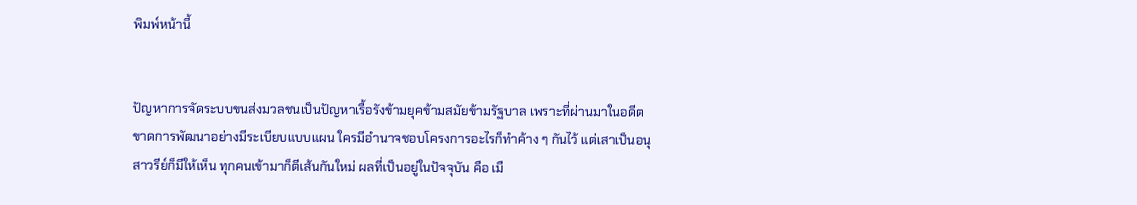พิมพ์หน้านี้


ปัญหาการจัดระบบขนส่งมวลชนเป็นปัญหาเรื้อรังข้ามยุคข้ามสมัยข้ามรัฐบาล เพราะที่ผ่านมาในอดีตขาดการพัฒนาอย่างมีระเบียบแบบแผน ใครมีอำนาจชอบโครงการอะไรก็ทำค้าง ๆ กันไว้ แต่เสาเป็นอนุสาวรีย์ก็มีให้เห็น ทุกคนเข้ามาก็ตีเส้นกันใหม่ ผลที่เป็นอยู่ในปัจจุบัน คือ เมื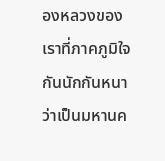องหลวงของเราที่ภาคภูมิใจกันนักกันหนาว่าเป็นมหานค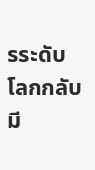รระดับโลกกลับมี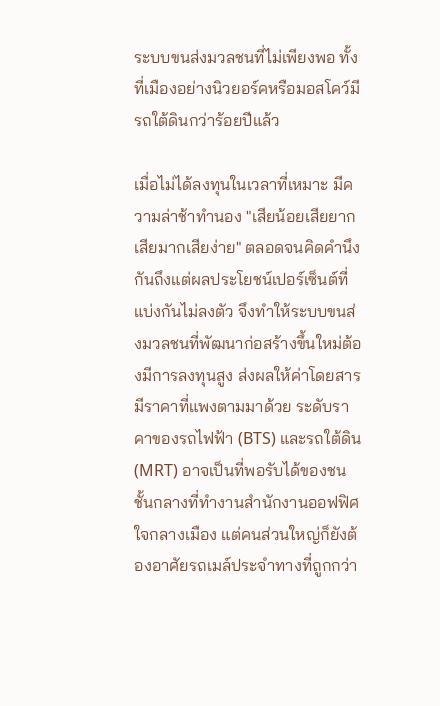ระบบขนส่งมวลชนที่ไม่เพียงพอ ทั้งที่เมืองอย่างนิวยอร์คหรือมอสโคว์มีรถใต้ดินกว่าร้อยปีแล้ว

เมื่อไม่ได้ลงทุนในเวลาที่เหมาะ มีความล่าช้าทำนอง "เสียน้อยเสียยาก เสียมากเสียง่าย" ตลอดจนคิดคำนึงกันถึงแต่ผลประโยชน์เปอร์เซ็นต์ที่แบ่งกันไม่ลงตัว จึงทำให้ระบบขนส่งมวลชนที่พัฒนาก่อสร้างขึ้นใหม่ต้องมีการลงทุนสูง ส่งผลให้ค่าโดยสารมีราคาที่แพงตามมาด้วย ระดับราคาของรถไฟฟ้า (BTS) และรถใต้ดิน (MRT) อาจเป็นที่พอรับได้ของชนชั้นกลางที่ทำงานสำนักงานออฟฟิศใจกลางเมือง แต่คนส่วนใหญ่ก็ยังต้องอาศัยรถเมล์ประจำทางที่ถูกกว่า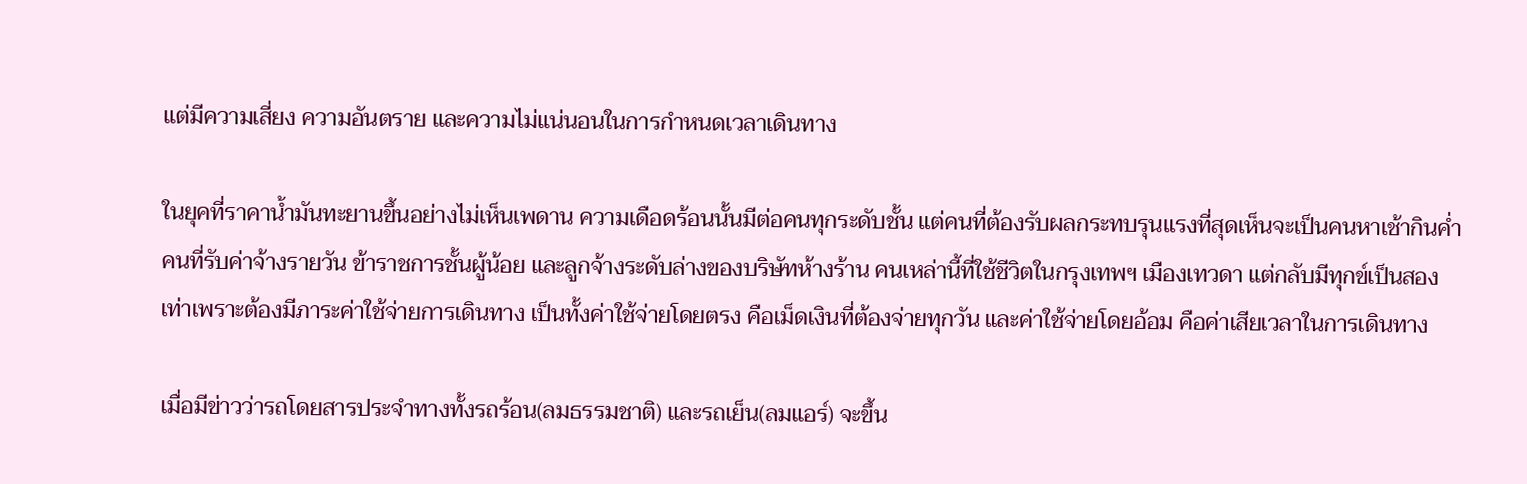แต่มีความเสี่ยง ความอันตราย และความไม่แน่นอนในการกำหนดเวลาเดินทาง

ในยุคที่ราคาน้ำมันทะยานขึ้นอย่างไม่เห็นเพดาน ความเดือดร้อนนั้นมีต่อคนทุกระดับชั้น แต่คนที่ต้องรับผลกระทบรุนแรงที่สุดเห็นจะเป็นคนหาเช้ากินค่ำ คนที่รับค่าจ้างรายวัน ข้าราชการชั้นผู้น้อย และลูกจ้างระดับล่างของบริษัทห้างร้าน คนเหล่านี้ที่ใช้ชีวิตในกรุงเทพฯ เมืองเทวดา แต่กลับมีทุกข์เป็นสองเท่าเพราะต้องมีภาระค่าใช้จ่ายการเดินทาง เป็นทั้งค่าใช้จ่ายโดยตรง คือเม็ดเงินที่ต้องจ่ายทุกวัน และค่าใช้จ่ายโดยอ้อม คือค่าเสียเวลาในการเดินทาง

เมื่อมีข่าวว่ารถโดยสารประจำทางทั้งรถร้อน(ลมธรรมชาติ) และรถเย็น(ลมแอร์) จะขึ้น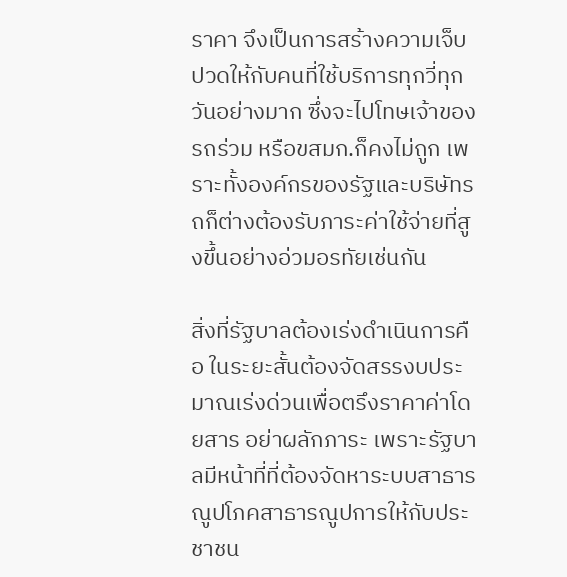ราคา จึงเป็นการสร้างความเจ็บปวดให้กับคนที่ใช้บริการทุกวี่ทุกวันอย่างมาก ซึ่งจะไปโทษเจ้าของรถร่วม หรือขสมก.ก็คงไม่ถูก เพราะทั้งองค์กรของรัฐและบริษัทรถก็ต่างต้องรับภาระค่าใช้จ่ายที่สูงขึ้นอย่างอ่วมอรทัยเช่นกัน

สิ่งที่รัฐบาลต้องเร่งดำเนินการคือ ในระยะสั้นต้องจัดสรรงบประมาณเร่งด่วนเพื่อตรึงราคาค่าโดยสาร อย่าผลักภาระ เพราะรัฐบาลมีหน้าที่ที่ต้องจัดหาระบบสาธารณูปโภคสาธารณูปการให้กับประชาชน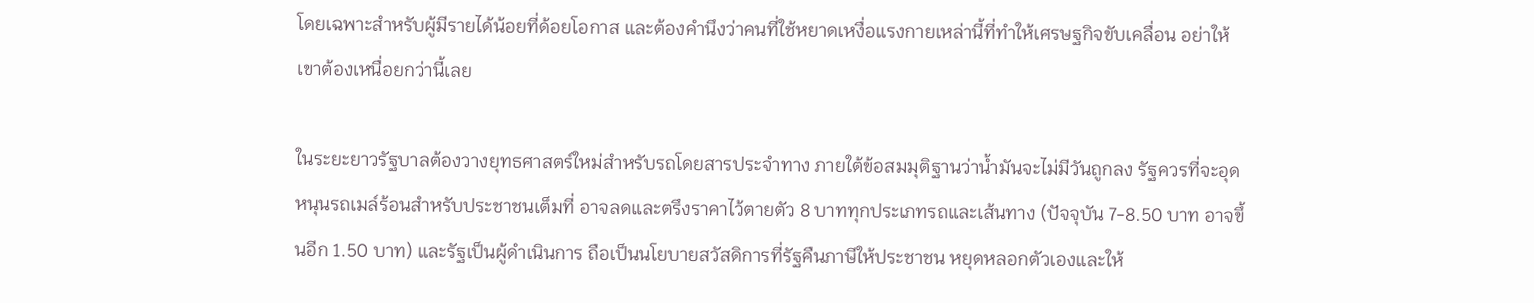โดยเฉพาะสำหรับผู้มีรายได้น้อยที่ด้อยโอกาส และต้องคำนึงว่าคนที่ใช้หยาดเหงื่อแรงกายเหล่านี้ที่ทำให้เศรษฐกิจขับเคลื่อน อย่าให้เขาต้องเหนื่อยกว่านี้เลย

ในระยะยาวรัฐบาลต้องวางยุทธศาสตร์ใหม่สำหรับรถโดยสารประจำทาง ภายใต้ข้อสมมุติฐานว่าน้ำมันจะไม่มีวันถูกลง รัฐควรที่จะอุดหนุนรถเมล์ร้อนสำหรับประชาชนเต็มที่ อาจลดและตรึงราคาไว้ตายตัว 8 บาททุกประเภทรถและเส้นทาง (ปัจจุบัน 7-8.50 บาท อาจขึ้นอีก 1.50 บาท) และรัฐเป็นผู้ดำเนินการ ถือเป็นนโยบายสวัสดิการที่รัฐคืนภาษีให้ประชาชน หยุดหลอกตัวเองและให้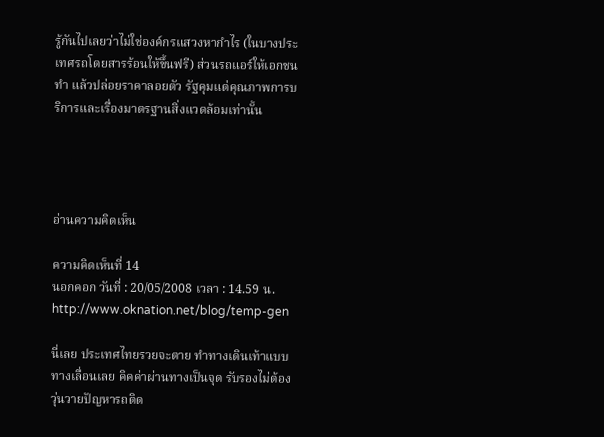รู้กันไปเลยว่าไม่ใช่องค์กรแสวงหากำไร (ในบางประเทศรถโดยสารร้อนให้ขึ้นฟรี) ส่วนรถแอร์ให้เอกชนทำ แล้วปล่อยราคาลอยตัว รัฐคุมแต่คุณภาพการบริการและเรื่องมาตรฐานสิ่งแวดล้อมเท่านั้น




อ่านความคิดเห็น

ความคิดเห็นที่ 14
นอกคอก วันที่ : 20/05/2008 เวลา : 14.59 น.
http://www.oknation.net/blog/temp-gen

นี่เลย ประเทศไทยรวยจะตาย ทำทางเดินเท้าแบบทางเลื่อนเลย คิคค่าผ่านทางเป็นจุด รับรองไม่ต้องวุ่นวายปัญหารถติด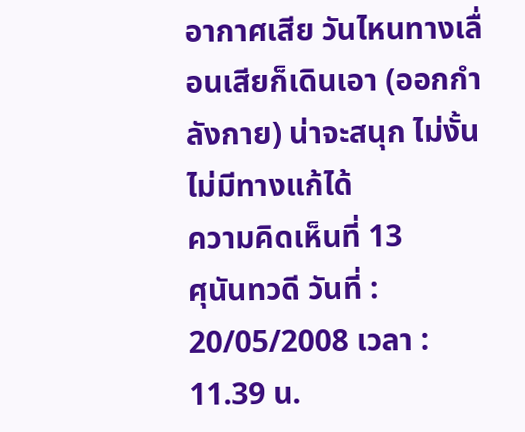อากาศเสีย วันไหนทางเลื่อนเสียก็เดินเอา (ออกกำลังกาย) น่าจะสนุก ไม่งั้นไม่มีทางแก้ได้
ความคิดเห็นที่ 13
ศุนันทวดี วันที่ : 20/05/2008 เวลา : 11.39 น.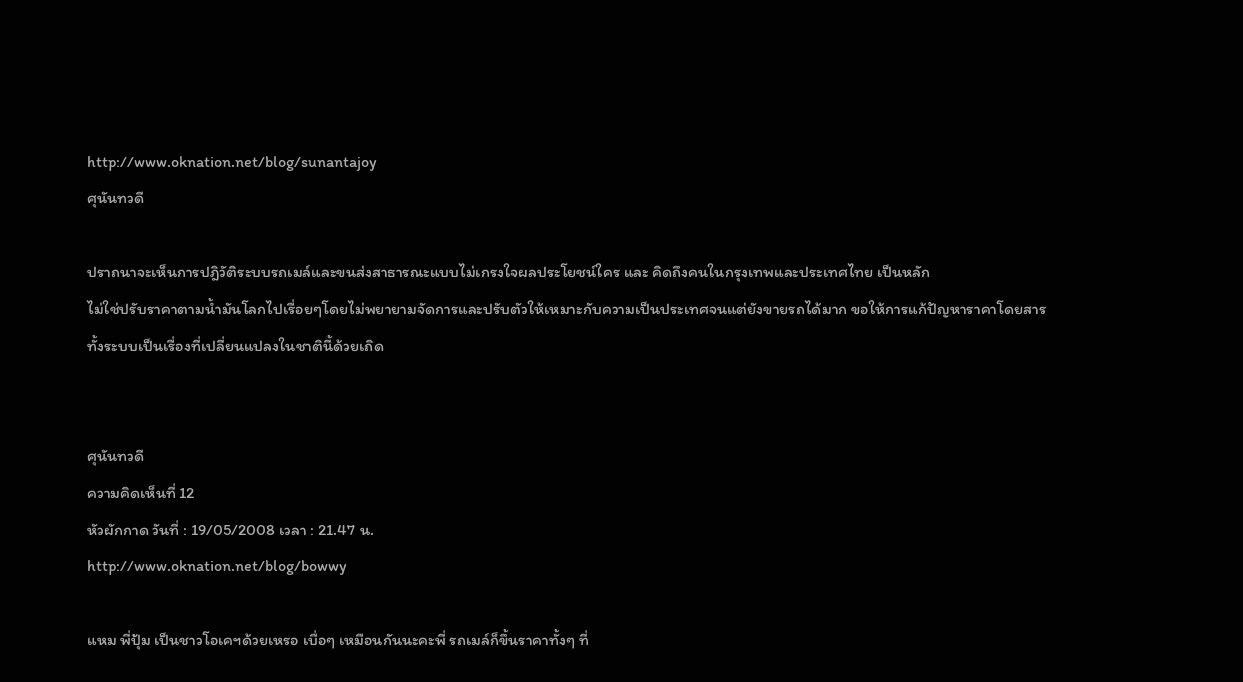http://www.oknation.net/blog/sunantajoy
ศุนันทวดี

ปราถนาจะเห็นการปฎิวัติระบบรถเมล์และขนส่งสาธารณะแบบไม่เกรงใจผลประโยชน์ใคร และ คิดถึงคนในกรุงเทพและประเทศไทย เป็นหลัก
ไม่ใช่ปรับราคาตามน้ำมันโลกไปเรื่อยๆโดยไม่พยายามจัดการและปรับตัวให้เหมาะกับความเป็นประเทศจนแต่ยังขายรถได้มาก ขอให้การแก้ปัญหาราคาโดยสารทั้งระบบเป็นเรื่องที่เปลี่ยนแปลงในชาตินี้ด้วยเถิด


ศุนันทวดี
ความคิดเห็นที่ 12
หัวผักกาด วันที่ : 19/05/2008 เวลา : 21.47 น.
http://www.oknation.net/blog/bowwy

แหม พี่ปุ้ม เป็นชาวโอเคฯด้วยเหรอ เบื่อๆ เหมือนกันนะคะพี่ รถเมล์ก็ขึ้นราคาทั้งๆ ที่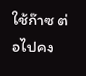ใช้ก๊าซ ต่อไปคง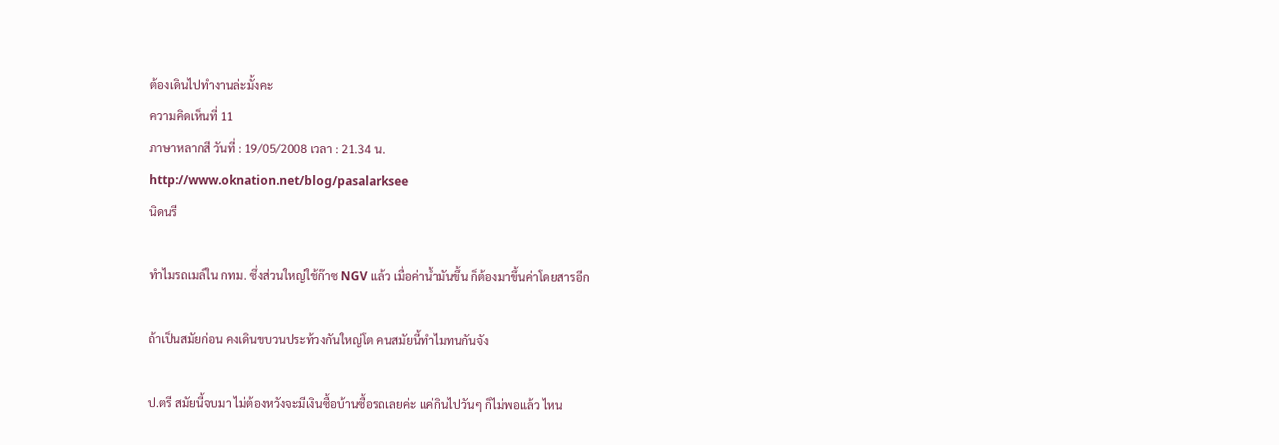ต้องเดินไปทำงานล่ะมั้งคะ
ความคิดเห็นที่ 11
ภาษาหลากสี วันที่ : 19/05/2008 เวลา : 21.34 น.
http://www.oknation.net/blog/pasalarksee
นิดนรี

ทำไมรถเมล์ใน กทม. ซึ่งส่วนใหญ่ใช้ก๊าซ NGV แล้ว เมื่อค่าน้ำมันขึ้น ก็ต้องมาขึ้นค่าโดยสารอีก

ถ้าเป็นสมัยก่อน คงเดินขบวนประท้วงกันใหญ่โต คนสมัยนี้ทำไมทนกันจัง

ป.ตรี สมัยนี้จบมา ไม่ต้องหวังจะมีเงินซื้อบ้านซื้อรถเลยค่ะ แค่กินไปวันๆ ก็ไม่พอแล้ว ไหน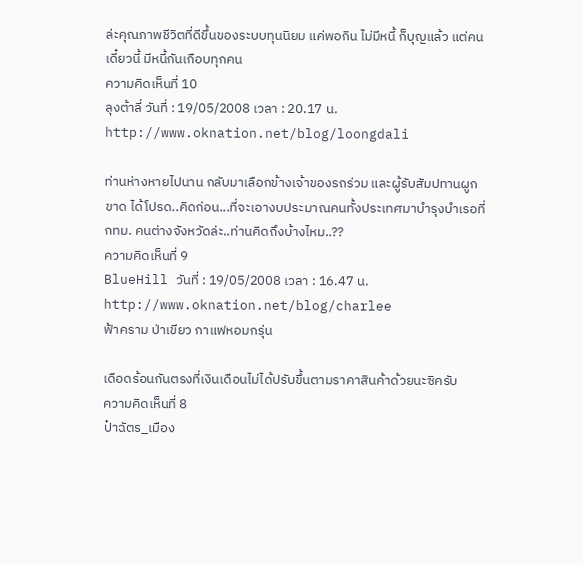ล่ะคุณภาพชีวิตที่ดีขึ้นของระบบทุนนิยม แค่พอกิน ไม่มีหนี้ ก็บุญแล้ว แต่คนเดี๋ยวนี้ มีหนี้กันเกือบทุกคน
ความคิดเห็นที่ 10
ลุงต้าลี่ วันที่ : 19/05/2008 เวลา : 20.17 น.
http://www.oknation.net/blog/loongdali

ท่านห่างหายไปนาน กลับมาเลือกข้างเจ้าของรถร่วม และผู้รับสัมปทานผูกขาด ได้โปรด..คิดก่อน...ที่จะเอางบประมาณคนทั้งประเทศมาบำรุงบำเรอที่ กทม. คนต่างจังหวัดล่ะ..ท่านคิดถึงบ้างไหม..??
ความคิดเห็นที่ 9
BlueHill วันที่ : 19/05/2008 เวลา : 16.47 น.
http://www.oknation.net/blog/charlee
ฟ้าคราม ป่าเขียว กาแฟหอมกรุ่น

เดือดร้อนกันตรงที่เงินเดือนไม่ได้ปรับขึ้นตามราคาสินค้าด้วยนะซิครับ
ความคิดเห็นที่ 8
ป๋าฉัตร_เมือง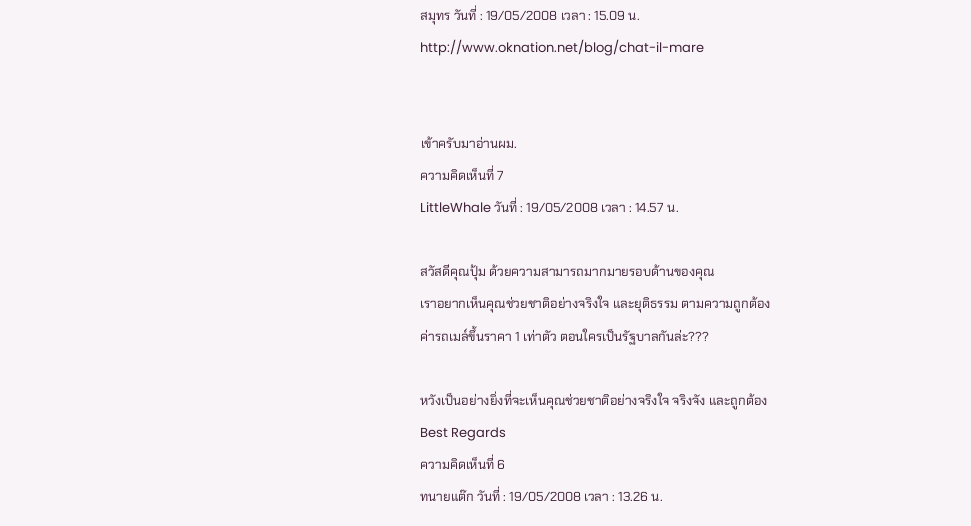สมุทร วันที่ : 19/05/2008 เวลา : 15.09 น.
http://www.oknation.net/blog/chat-il-mare


เข้าครับมาอ่านผม.
ความคิดเห็นที่ 7
LittleWhale วันที่ : 19/05/2008 เวลา : 14.57 น.

สวัสดีคุณปุ้ม ด้วยความสามารถมากมายรอบด้านของคุณ
เราอยากเห็นคุณช่วยชาติอย่างจริงใจ และยุติธรรม ตามความถูกต้อง
ค่ารถเมล์ขึ้นราคา 1 เท่าตัว ตอนใครเป็นรัฐบาลกันล่ะ???

หวังเป็นอย่างยิ่งที่จะเห็นคุณช่วยชาติอย่างจริงใจ จริงจัง และถูกต้อง
Best Regards
ความคิดเห็นที่ 6
ทนายแต๊ก วันที่ : 19/05/2008 เวลา : 13.26 น.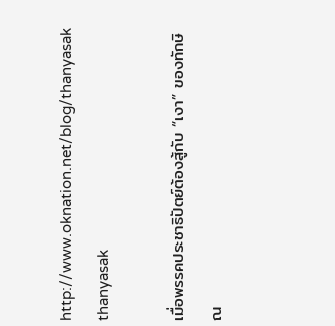http://www.oknation.net/blog/thanyasak
thanyasak

เมื่อพรรคประชาธิปัตย์ต้องสู้กับ “เงา” ของทักษิณ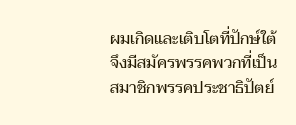ผมเกิดและเติบโตที่ปักษ์ใต้ จึงมีสมัครพรรคพวกที่เป็นสมาชิกพรรคประชาธิปัตย์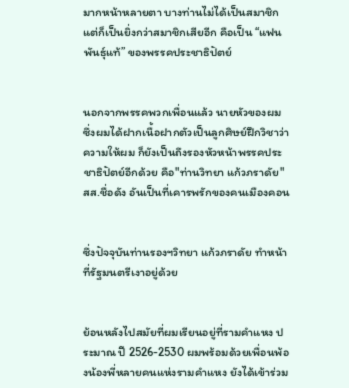มากหน้าหลายตา บางท่านไม่ได้เป็นสมาชิก แต่ก็เป็นยิ่งกว่าสมาชิกเสียอีก คือเป็น “แฟนพันธุ์แท้” ของพรรคประชาธิปัตย์


นอกจากพรรคพวกเพื่อนแล้ว นายหัวของผม ซึ่งผมได้ฝากเนื้อฝากตัวเป็นลูกศิษย์ฝึกวิชาว่าความให้ผม ก็ยังเป็นถึงรองหัวหน้าพรรคประชาธิปัตย์อีกด้วย คือ"ท่านวิทยา แก้วภราดัย" สส.ชื่อดัง อันเป็นที่เคารพรักของคนเมืองคอน


ซึ่งปัจจุบันท่านรองฯวิทยา แก้วภราดัย ทำหน้าที่รัฐมนตรีเงาอยู่ด้วย


ย้อนหลังไปสมัยที่ผมเรียนอยู่ที่รามคำแหง ประมาณ ปี 2526-2530 ผมพร้อมด้วยเพื่อนพ้องน้องพี่หลายคนแห่งรามคำแหง ยังได้เข้าร่วม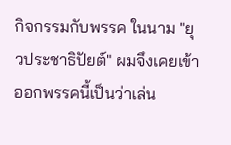กิจกรรมกับพรรค ในนาม "ยุวประชาธิปัยต์" ผมจึงเคยเข้าออกพรรคนี้เป็นว่าเล่น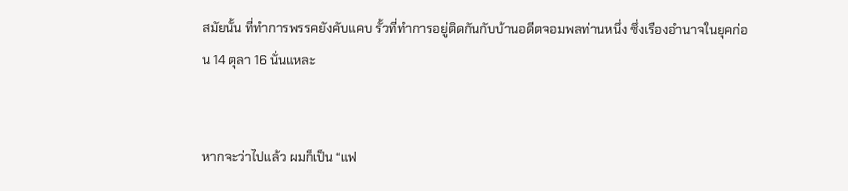สมัยนั้น ที่ทำการพรรคยังคับแคบ รั้วที่ทำการอยู่ติดกันกับบ้านอดีตจอมพลท่านหนึ่ง ซึ่งเรืองอำนาจในยุคก่อน 14 ตุลา 16 นั่นแหละ


หากจะว่าไปแล้ว ผมก็เป็น “แฟ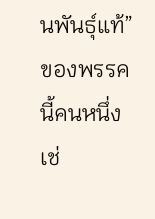นพันธุ์แท้” ของพรรคนี้คนหนึ่งเช่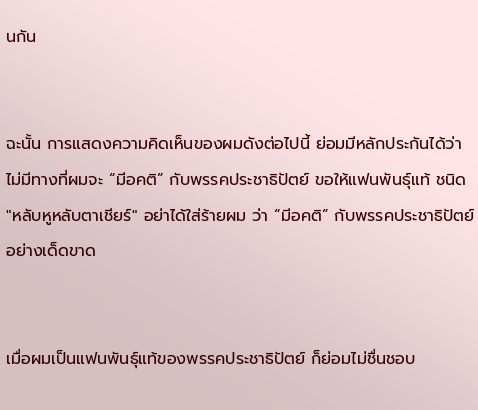นกัน


ฉะนั้น การแสดงความคิดเห็นของผมดังต่อไปนี้ ย่อมมีหลักประกันได้ว่า ไม่มีทางที่ผมจะ “มีอคติ” กับพรรคประชาธิปัตย์ ขอให้แฟนพันธุ์แท้ ชนิด "หลับหูหลับตาเชียร์" อย่าได้ใส่ร้ายผม ว่า “มีอคติ” กับพรรคประชาธิปัตย์อย่างเด็ดขาด


เมื่อผมเป็นแฟนพันธุ์แท้ของพรรคประชาธิปัตย์ ก็ย่อมไม่ชื่นชอบ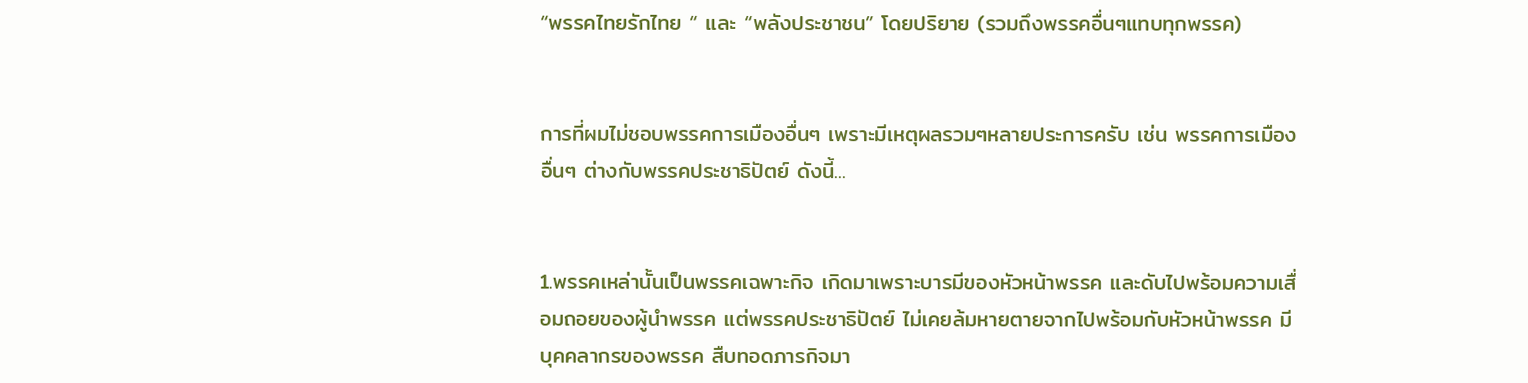“พรรคไทยรักไทย “ และ “พลังประชาชน” โดยปริยาย (รวมถึงพรรคอื่นๆแทบทุกพรรค)


การที่ผมไม่ชอบพรรคการเมืองอื่นๆ เพราะมีเหตุผลรวมๆหลายประการครับ เช่น พรรคการเมืองอื่นๆ ต่างกับพรรคประชาธิปัตย์ ดังนี้...


1.พรรคเหล่านั้นเป็นพรรคเฉพาะกิจ เกิดมาเพราะบารมีของหัวหน้าพรรค และดับไปพร้อมความเสื่อมถอยของผู้นำพรรค แต่พรรคประชาธิปัตย์ ไม่เคยล้มหายตายจากไปพร้อมกับหัวหน้าพรรค มีบุคคลากรของพรรค สืบทอดภารกิจมา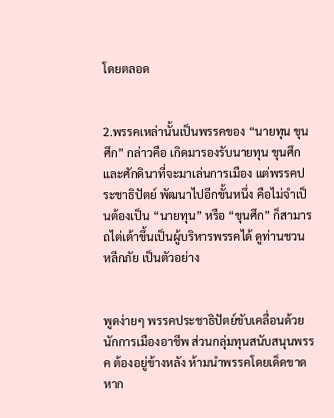โดยตลอด


2.พรรคเหล่านั้นเป็นพรรคของ “นายทุน ขุนศึก” กล่าวคือ เกิดมารองรับนายทุน ขุนศึก และศักดินาที่จะมาเล่นการเมือง แต่พรรคประชาธิปัตย์ พัฒนาไปอีกขั้นหนึ่ง คือไม่จำเป็นต้องเป็น “นายทุน” หรือ “ขุนศึก” ก็สามารถไต่เต้าขึ้นเป็นผู้บริหารพรรคได้ ดูท่านชวน หลีกภัย เป็นตัวอย่าง


พูดง่ายๆ พรรคประชาธิปัตย์ขับเคลื่อนด้วยนักการเมืองอาชีพ ส่วนกลุ่มทุนสนับสนุนพรรค ต้องอยู่ข้างหลัง ห้ามนำพรรคโดยเด็ดขาด หาก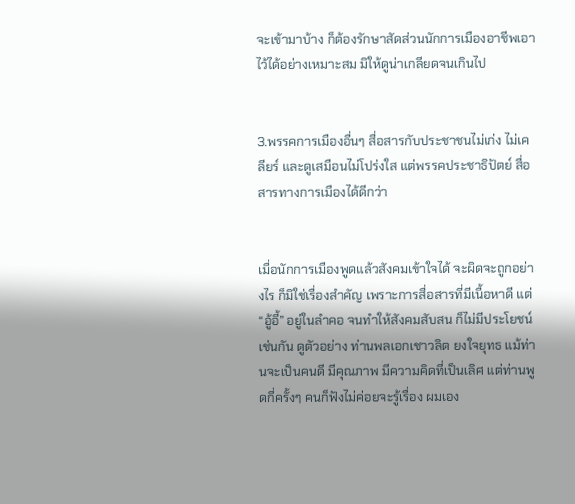จะเข้ามาบ้าง ก็ต้องรักษาสัดส่วนนักการเมืองอาชีพเอาไว้ได้อย่างเหมาะสม มิให้ดูน่าเกลียดจนเกินไป


3.พรรคการเมืองอื่นๆ สื่อสารกับประชาชนไม่เก่ง ไม่เคลียร์ และดูเสมือนไม่โปร่งใส แต่พรรคประชาธิปัตย์ สื่อสารทางการเมืองได้ดีกว่า


เมื่อนักการเมืองพูดแล้วสังคมเข้าใจได้ จะผิดจะถูกอย่างไร ก็มิใช่เรื่องสำคัญ เพราะการสื่อสารที่มีเนื้อหาดี แต่ “อู้อี้” อยู่ในลำคอ จนทำให้สังคมสับสน ก็ไม่มีประโยชน์ เช่นกัน ดูตัวอย่าง ท่านพลเอกเชาวลิต ยงใจยุทธ แม้ท่านจะเป็นคนดี มีคุณภาพ มีความคิดที่เป็นเลิศ แต่ท่านพูดกี่ครั้งๆ คนก็ฟังไม่ค่อยจะรู้เรื่อง ผมเอง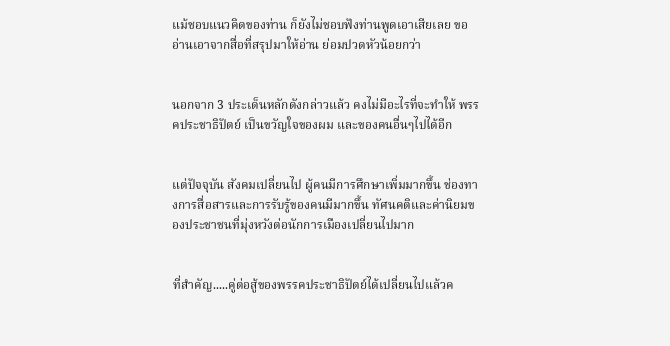แม้ชอบแนวคิดของท่าน ก็ยังไม่ชอบฟังท่านพูดเอาเสียเลย ขออ่านเอาจากสื่อที่สรุปมาให้อ่าน ย่อมปวดหัวน้อยกว่า


นอกจาก 3 ประเด็นหลักดังกล่าวแล้ว คงไม่มีอะไรที่จะทำให้ พรรคประชาธิปัตย์ เป็นขวัญใจของผม และของคนอื่นๆไปได้อีก


แต่ปัจจุบัน สังคมเปลี่ยนไป ผู้คนมีการศึกษาเพิ่มมากขึ้น ช่องทางการสื่อสารและการรับรู้ของคนมีมากขึ้น ทัศนคติและค่านิยมของประชาชนที่มุ่งหวังต่อนักการเมืองเปลี่ยนไปมาก


ที่สำคัญ.....คู่ต่อสู้ของพรรคประชาธิปัตย์ได้เปลี่ยนไปแล้วค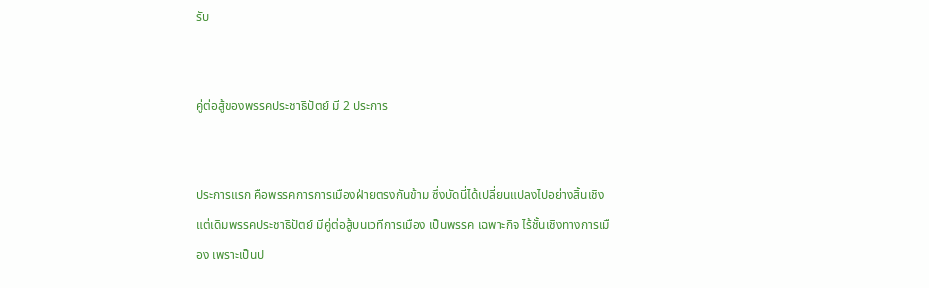รับ


คู่ต่อสู้ของพรรคประชาธิปัตย์ มี 2 ประการ


ประการแรก คือพรรคการการเมืองฝ่ายตรงกันข้าม ซึ่งบัดนี่ได้เปลี่ยนแปลงไปอย่างสิ้นเชิง แต่เดิมพรรคประชาธิปัตย์ มีคู่ต่อสู้บนเวทีการเมือง เป็นพรรค เฉพาะกิจ ไร้ชั้นเชิงทางการเมือง เพราะเป็นป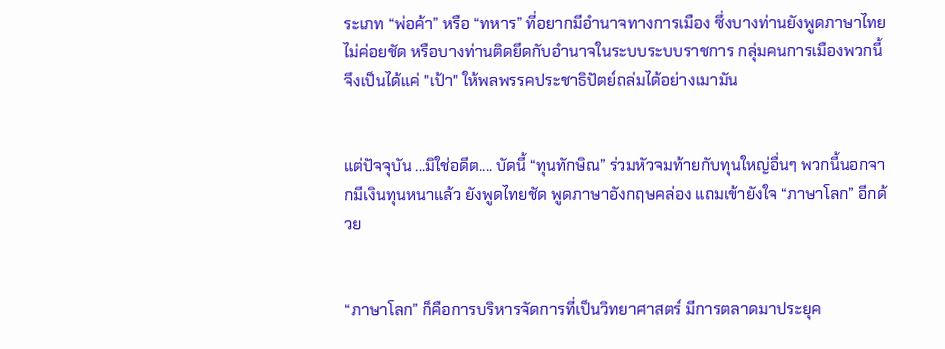ระเภท “พ่อค้า” หรือ “ทหาร” ที่อยากมีอำนาจทางการเมือง ซึ่งบางท่านยังพูดภาษาไทยไม่ค่อยชัด หรือบางท่านติดยึดกับอำนาจในระบบระบบราชการ กลุ่มคนการเมืองพวกนี้จึงเป็นได้แค่ "เป้า" ให้พลพรรคประชาธิปัตย์ถล่มได้อย่างเมามัน


แต่ปัจจุบัน ...มิใช่อดีต.... บัดนี้ “ทุนทักษิณ” ร่วมหัวจมท้ายกับทุนใหญ่อื่นๆ พวกนี้นอกจากมีเงินทุนหนาแล้ว ยังพูดไทยชัด พูดภาษาอังกฤษคล่อง แถมเข้ายังใจ “ภาษาโลก” อีกด้วย


“ภาษาโลก” ก็คือการบริหารจัดการที่เป็นวิทยาศาสตร์ มีการตลาดมาประยุค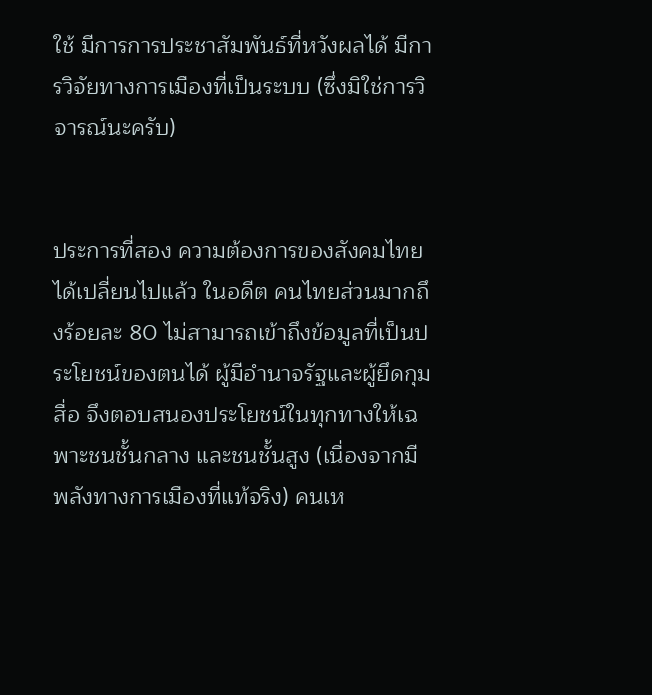ใช้ มีการการประชาสัมพันธ์ที่หวังผลได้ มีการวิจัยทางการเมืองที่เป็นระบบ (ซึ่งมิใช่การวิจารณ์นะครับ)


ประการที่สอง ความต้องการของสังคมไทยได้เปลี่ยนไปแล้ว ในอดีต คนไทยส่วนมากถึงร้อยละ 80 ไม่สามารถเข้าถึงข้อมูลที่เป็นประโยชน์ของตนได้ ผู้มีอำนาจรัฐและผู้ยึดกุมสื่อ จึงตอบสนองประโยชน์ในทุกทางให้เฉพาะชนชั้นกลาง และชนชั้นสูง (เนื่องจากมีพลังทางการเมืองที่แท้จริง) คนเห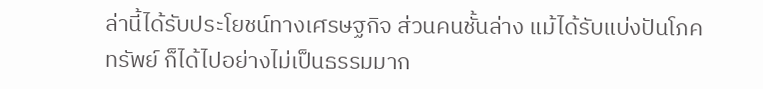ล่านี้ได้รับประโยชน์ทางเศรษฐกิจ ส่วนคนชั้นล่าง แม้ได้รับแบ่งปันโภคทรัพย์ ก็ได้ไปอย่างไม่เป็นธรรมมาก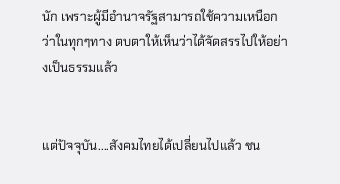นัก เพราะผู้มีอำนาจรัฐสามารถใช้ความเหนือกว่าในทุกๆทาง ตบตาให้เห็นว่าได้จัดสรรไปให้อย่างเป็นธรรมแล้ว


แต่ปัจจุบัน....สังคมไทยได้เปลี่ยนไปแล้ว ชน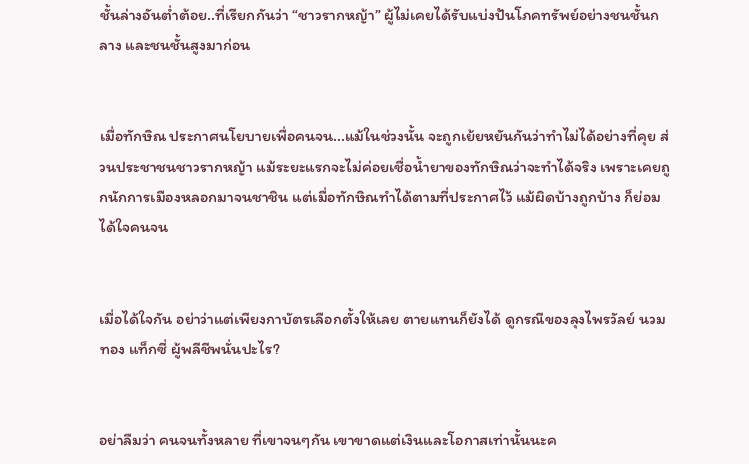ชั้นล่างอันต่ำต้อย..ที่เรียกกันว่า “ชาวรากหญ้า” ผู้ไม่เคยได้รับแบ่งปันโภคทรัพย์อย่างชนชั้นกลาง และชนชั้นสูงมาก่อน


เมื่อทักษิณ ประกาศนโยบายเพื่อคนจน...แม้ในช่วงนั้น จะถูกเย้ยหยันกันว่าทำไม่ได้อย่างที่คุย ส่วนประชาชนชาวรากหญ้า แม้ระยะแรกจะไม่ค่อยเชื่อน้ำยาของทักษิณว่าจะทำได้จริง เพราะเคยถูกนักการเมืองหลอกมาจนชาชิน แต่เมื่อทักษิณทำได้ตามที่ประกาศไว้ แม้ผิดบ้างถูกบ้าง ก็ย่อมได้ใจคนจน


เมื่อได้ใจกัน อย่าว่าแต่เพียงกาบัตรเลือกตั้งให้เลย ตายแทนก็ยังได้ ดูกรณีของลุงไพรวัลย์ นวมทอง แท็กซี่ ผู้พลีชีพนั่นปะไร?


อย่าลืมว่า คนจนทั้งหลาย ที่เขาจนๆกัน เขาขาดแต่เงินและโอกาสเท่านั้นนะค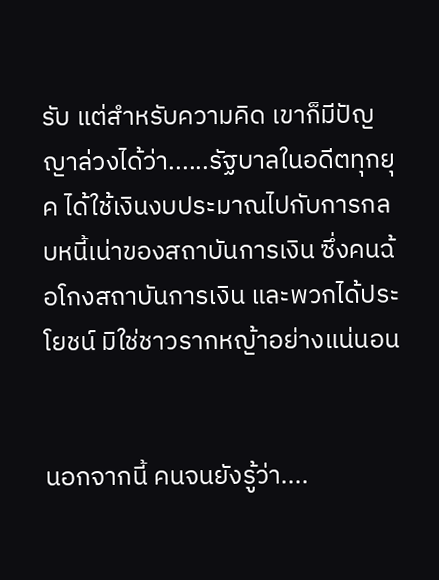รับ แต่สำหรับความคิด เขาก็มีปัญญาล่วงได้ว่า......รัฐบาลในอดีตทุกยุค ได้ใช้เงินงบประมาณไปกับการกลบหนี้เน่าของสถาบันการเงิน ซึ่งคนฉ้อโกงสถาบันการเงิน และพวกได้ประโยชน์ มิใช่ชาวรากหญ้าอย่างแน่นอน


นอกจากนี้ คนจนยังรู้ว่า....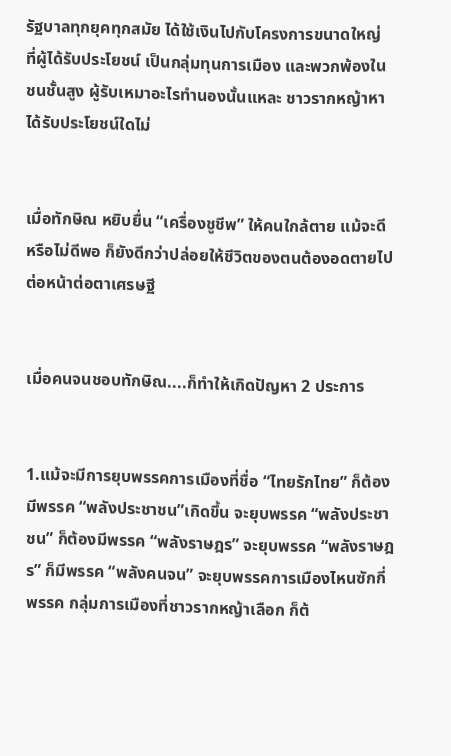รัฐบาลทุกยุคทุกสมัย ได้ใช้เงินไปกับโครงการขนาดใหญ่ ที่ผู้ได้รับประโยชน์ เป็นกลุ่มทุนการเมือง และพวกพ้องในชนชั้นสูง ผู้รับเหมาอะไรทำนองนั้นแหละ ชาวรากหญ้าหาได้รับประโยชน์ใดไม่


เมื่อทักษิณ หยิบยื่น “เครื่องชูชีพ” ให้คนใกล้ตาย แม้จะดีหรือไม่ดีพอ ก็ยังดีกว่าปล่อยให้ชีวิตของตนต้องอดตายไปต่อหน้าต่อตาเศรษฐี


เมื่อคนจนชอบทักษิณ....ก็ทำให้เกิดปัญหา 2 ประการ


1.แม้จะมีการยุบพรรคการเมืองที่ชื่อ “ไทยรักไทย” ก็ต้องมีพรรค “พลังประชาชน”เกิดขึ้น จะยุบพรรค “พลังประชาชน” ก็ต้องมีพรรค “พลังราษฎร” จะยุบพรรค “พลังราษฎร” ก็มีพรรค “พลังคนจน” จะยุบพรรคการเมืองไหนซักกี่พรรค กลุ่มการเมืองที่ชาวรากหญ้าเลือก ก็ต้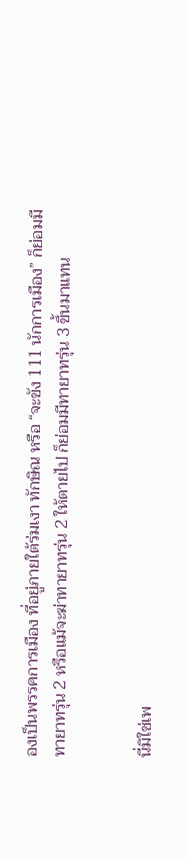องเป็นพรรคการเมือง ที่อยู่ภายใต้ร่มเงา ทักษิณ หรือ “จะขัง 111 นักการเมือง” ก็ย่อมมีทายาทรุ่น 2 หรือแม้จะฆ่าทายาทรุ่น 2 ให้ตายไป ก็ย่อมมีทายาทรุ่น 3 ขึ้นมาแทน


นี่มิใช่เพ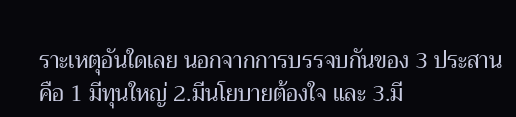ราะเหตุอันใดเลย นอกจากการบรรจบกันของ 3 ประสาน คือ 1 มีทุนใหญ่ 2.มีนโยบายต้องใจ และ 3.มี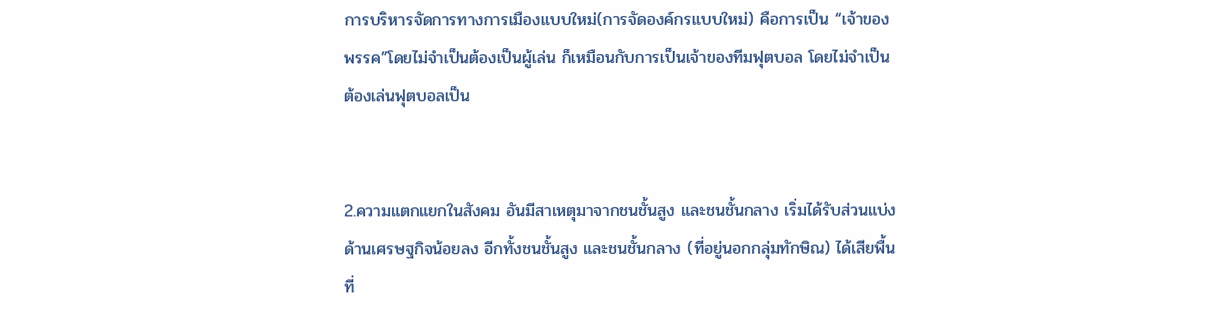การบริหารจัดการทางการเมืองแบบใหม่(การจัดองค์กรแบบใหม่) คือการเป็น “เจ้าของพรรค”โดยไม่จำเป็นต้องเป็นผู้เล่น ก็เหมือนกับการเป็นเจ้าของทีมฟุตบอล โดยไม่จำเป็นต้องเล่นฟุตบอลเป็น


2.ความแตกแยกในสังคม อันมีสาเหตุมาจากชนชั้นสูง และชนชั้นกลาง เริ่มได้รับส่วนแบ่งด้านเศรษฐกิจน้อยลง อีกทั้งชนชั้นสูง และชนชั้นกลาง (ที่อยู่นอกกลุ่มทักษิณ) ได้เสียพื้นที่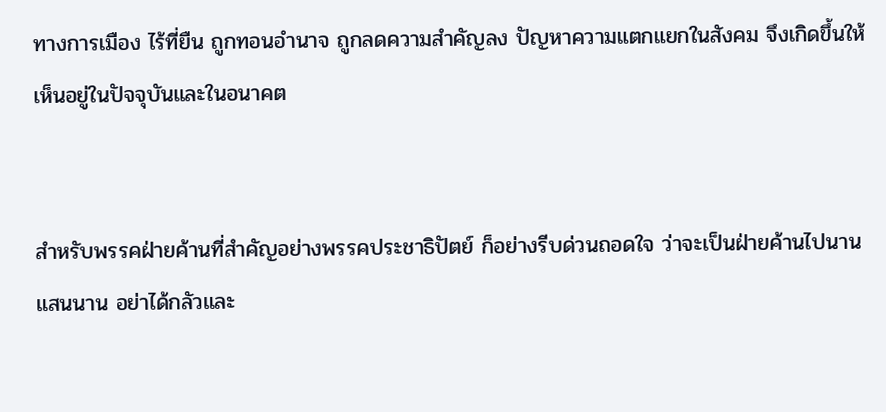ทางการเมือง ไร้ที่ยืน ถูกทอนอำนาจ ถูกลดความสำคัญลง ปัญหาความแตกแยกในสังคม จึงเกิดขึ้นให้เห็นอยู่ในปัจจุบันและในอนาคต


สำหรับพรรคฝ่ายค้านที่สำคัญอย่างพรรคประชาธิปัตย์ ก็อย่างรีบด่วนถอดใจ ว่าจะเป็นฝ่ายค้านไปนานแสนนาน อย่าได้กลัวและ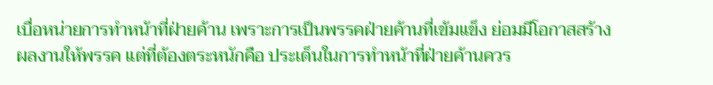เบื่อหน่ายการทำหน้าที่ฝ่ายค้าน เพราะการเป็นพรรคฝ่ายค้านที่เข้มแข็ง ย่อมมีโอกาสสร้างผลงานให้พรรค แต่ที่ต้องตระหนักคือ ประเด็นในการทำหน้าที่ฝ่ายค้านควร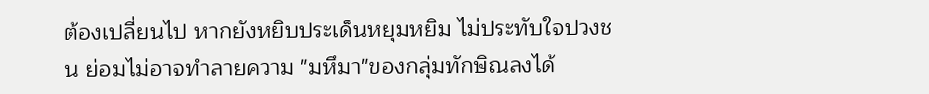ต้องเปลี่ยนไป หากยังหยิบประเด็นหยุมหยิม ไม่ประทับใจปวงชน ย่อมไม่อาจทำลายความ "มหึมา"ของกลุ่มทักษิณลงได้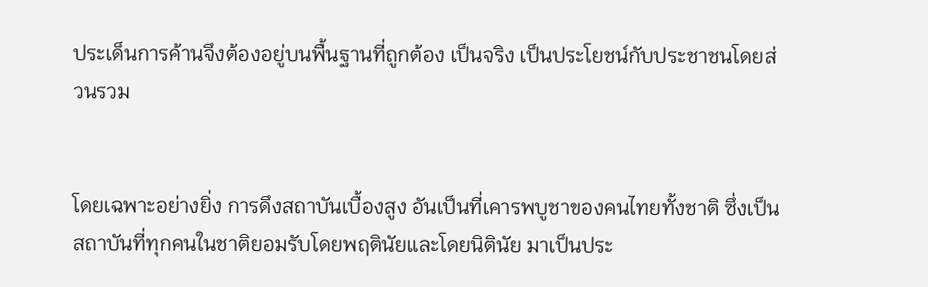ประเด็นการค้านจึงต้องอยู่บนพื้นฐานที่ถูกต้อง เป็นจริง เป็นประโยชน์กับประชาชนโดยส่วนรวม


โดยเฉพาะอย่างยิ่ง การดึงสถาบันเบื้องสูง อันเป็นที่เคารพบูชาของคนไทยทั้งชาติ ซึ่งเป็นสถาบันที่ทุกคนในชาติยอมรับโดยพฤตินัยและโดยนิตินัย มาเป็นประ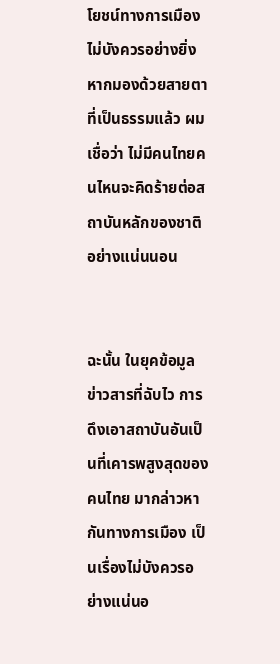โยชน์ทางการเมือง ไม่บังควรอย่างยิ่ง หากมองด้วยสายตาที่เป็นธรรมแล้ว ผมเชื่อว่า ไม่มีคนไทยคนไหนจะคิดร้ายต่อสถาบันหลักของชาติอย่างแน่นนอน


ฉะนั้น ในยุคข้อมูลข่าวสารที่ฉับไว การดึงเอาสถาบันอันเป็นที่เคารพสูงสุดของคนไทย มากล่าวหากันทางการเมือง เป็นเรื่องไม่บังควรอย่างแน่นอ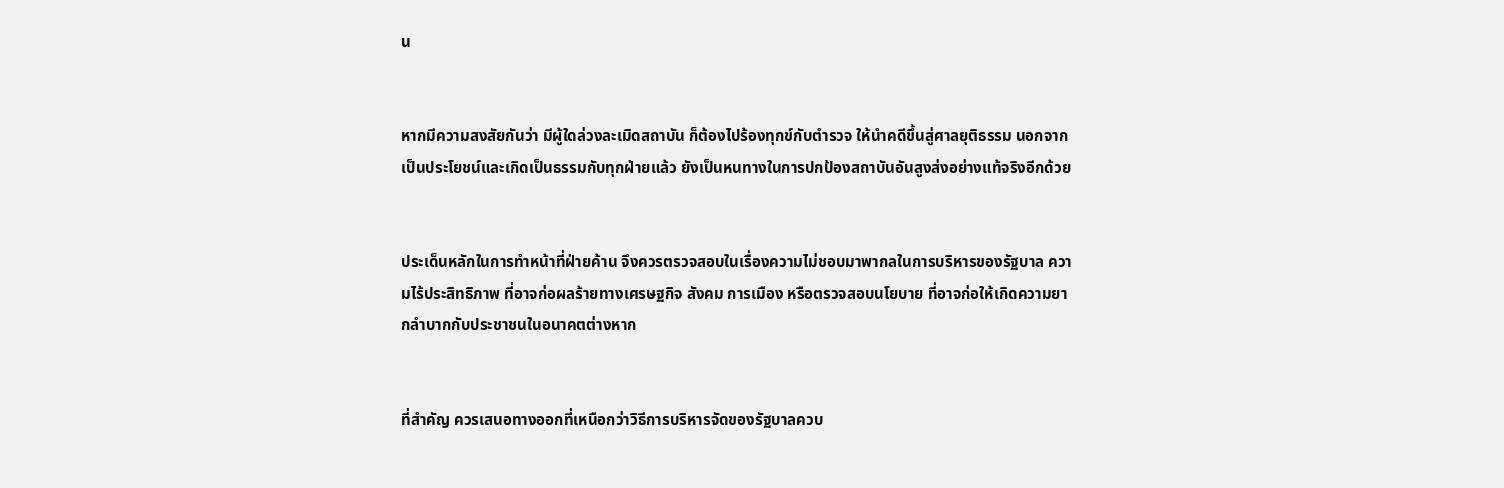น


หากมีความสงสัยกันว่า มีผู้ใดล่วงละเมิดสถาบัน ก็ต้องไปร้องทุกข์กับตำรวจ ให้นำคดีขึ้นสู่ศาลยุติธรรม นอกจากเป็นประโยชน์และเกิดเป็นธรรมกับทุกฝ่ายแล้ว ยังเป็นหนทางในการปกป้องสถาบันอันสูงส่งอย่างแท้จริงอีกด้วย


ประเด็นหลักในการทำหน้าที่ฝ่ายค้าน จึงควรตรวจสอบในเรื่องความไม่ชอบมาพากลในการบริหารของรัฐบาล ความไร้ประสิทธิภาพ ที่อาจก่อผลร้ายทางเศรษฐกิจ สังคม การเมือง หรือตรวจสอบนโยบาย ที่อาจก่อให้เกิดความยากลำบากกับประชาชนในอนาคตต่างหาก


ที่สำคัญ ควรเสนอทางออกที่เหนือกว่าวิธีการบริหารจัดของรัฐบาลควบ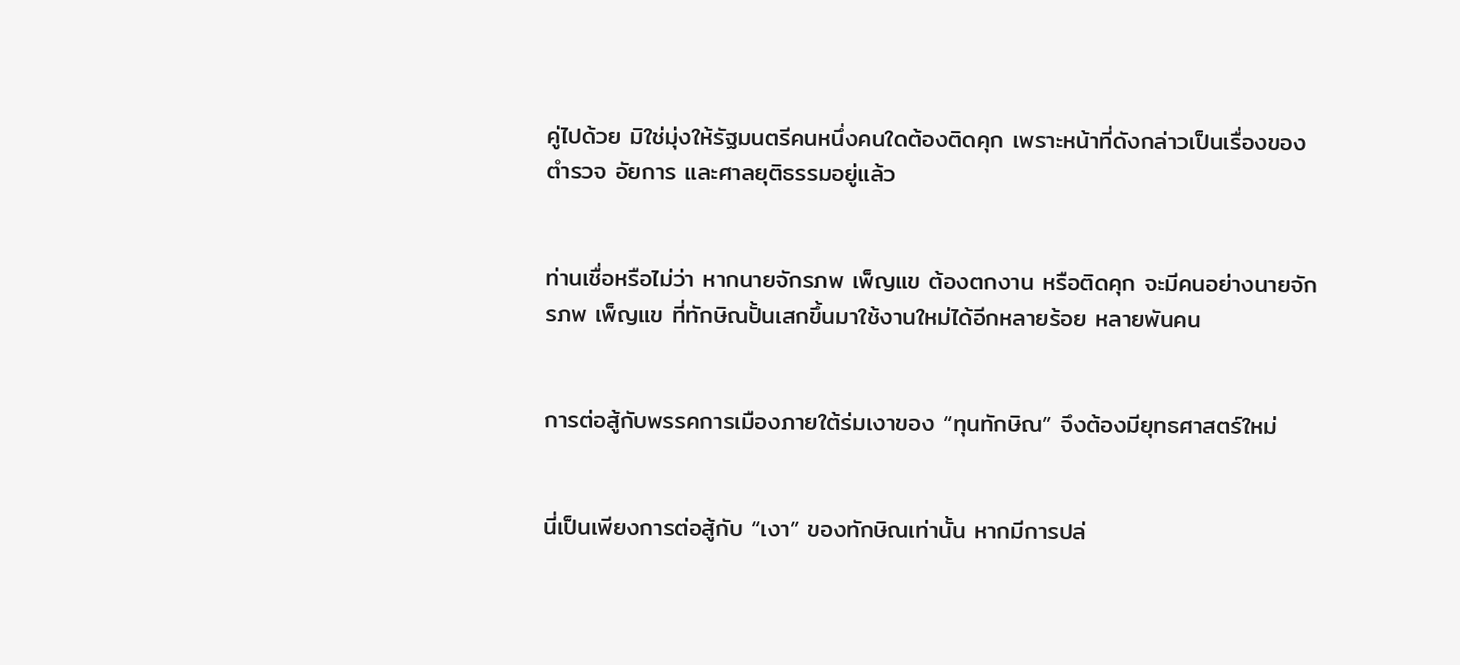คู่ไปด้วย มิใช่มุ่งให้รัฐมนตรีคนหนึ่งคนใดต้องติดคุก เพราะหน้าที่ดังกล่าวเป็นเรื่องของตำรวจ อัยการ และศาลยุติธรรมอยู่แล้ว


ท่านเชื่อหรือไม่ว่า หากนายจักรภพ เพ็ญแข ต้องตกงาน หรือติดคุก จะมีคนอย่างนายจักรภพ เพ็ญแข ที่ทักษิณปั้นเสกขึ้นมาใช้งานใหม่ได้อีกหลายร้อย หลายพันคน


การต่อสู้กับพรรคการเมืองภายใต้ร่มเงาของ “ทุนทักษิณ” จึงต้องมียุทธศาสตร์ใหม่


นี่เป็นเพียงการต่อสู้กับ “เงา” ของทักษิณเท่านั้น หากมีการปล่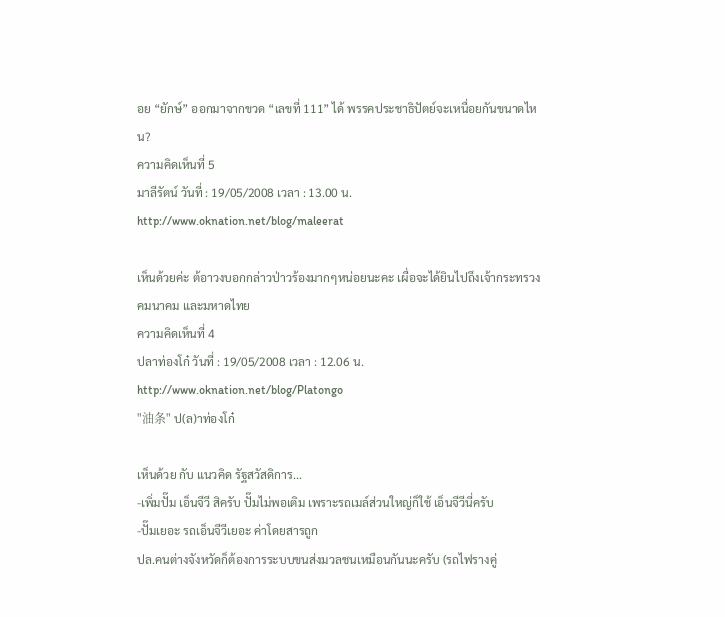อย “ยักษ์” ออกมาจากขวด “เลขที่ 111” ได้ พรรคประชาธิปัตย์จะเหนื่อยกันขนาดไหน?
ความคิดเห็นที่ 5
มาลีรัตน์ วันที่ : 19/05/2008 เวลา : 13.00 น.
http://www.oknation.net/blog/maleerat

เห็นด้วยค่ะ ต้อาวงบอกกล่าวป่าวร้องมากๆหน่อยนะคะ เผื่อจะได้ยินไปถึงเจ้ากระทรวงคมนาคม และมหาดไทย
ความคิดเห็นที่ 4
ปลาท่องโก๋ วันที่ : 19/05/2008 เวลา : 12.06 น.
http://www.oknation.net/blog/Platongo
"油条" ป(ล)าท่องโก๋

เห็นด้วย กับ แนวคิด รัฐสวัสดิการ...
-เพิ่มปั๊ม เอ็นจีวี สิครับ ปั๊มไม่พอเติม เพราะรถเมล์ส่วนใหญ่ก็ใช้ เอ็นจีวีนี่ครับ
-ปั๊มเยอะ รถเอ็นจีวีเยอะ ค่าโดยสารถูก
ปล.คนต่างจังหวัดก็ต้องการระบบขนส่งมวลชนเหมือนกันนะครับ (รถไฟรางคู่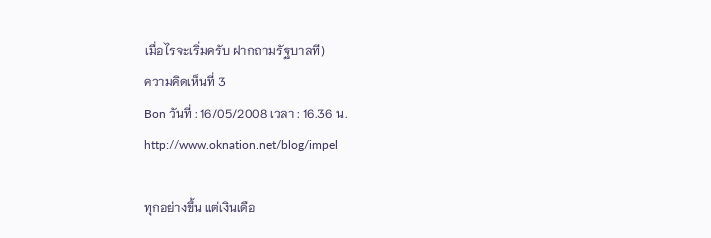เมื่อไรจะเริ่มครับ ฝากถามรัฐบาลที)
ความคิดเห็นที่ 3
Bon วันที่ : 16/05/2008 เวลา : 16.36 น.
http://www.oknation.net/blog/impel

ทุกอย่างขึ้น แต่เงินเดือ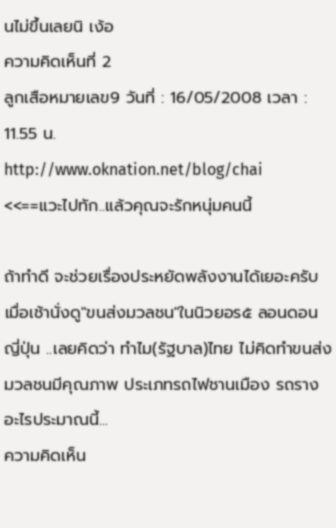นไม่ขึ้นเลยนิ เง้อ
ความคิดเห็นที่ 2
ลูกเสือหมายเลข9 วันที่ : 16/05/2008 เวลา : 11.55 น.
http://www.oknation.net/blog/chai
<<==แวะไปทัก..แล้วคุณจะรักหนุ่มคนนี้

ถ้าทำดี จะช่วยเรื่องประหยัดพลังงานได้เยอะครับ
เมื่อเช้านั่งดู"ขนส่งมวลชน"ในนิวยอร๕ ลอนดอน ญี่ปุ่น ..เลยคิดว่า ทำไม(รัฐบาล)ไทย ไม่คิดทำขนส่งมวลชนมีคุณภาพ ประเภทรถไฟชานเมือง รถราง อะไรประมาณนี้...
ความคิดเห็น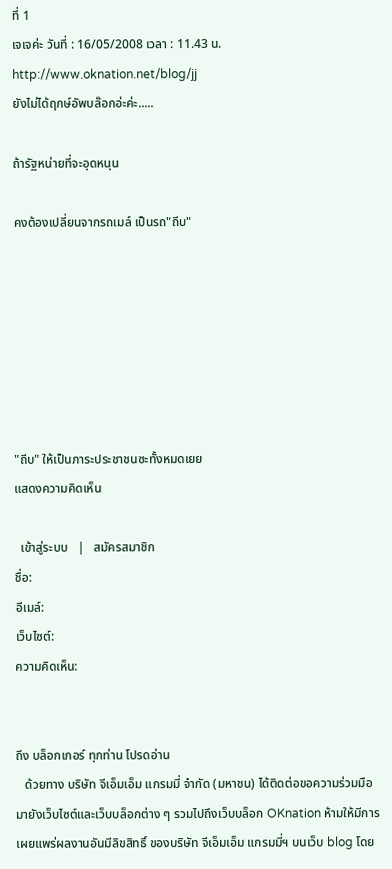ที่ 1
เจเจค่ะ วันที่ : 16/05/2008 เวลา : 11.43 น.
http://www.oknation.net/blog/jj
ยังไม่ได้ฤกษ์อัพบล๊อกอ่ะค่ะ.....

ถ้ารัฐหน่ายที่จะอุดหนุน

คงต้องเปลี่ยนจากรถเมล์ เป็นรถ"ถีบ"







"ถีบ" ให้เป็นภาระประชาชนซะทั้งหมดเยย
แสดงความคิดเห็น

  เข้าสู่ระบบ   |   สมัครสมาชิก
ชื่อ:
อีเมล์:
เว็บไซต์:
ความคิดเห็น:


ถึง บล็อกเกอร์ ทุกท่าน โปรดอ่าน
   ด้วยทาง บริษัท จีเอ็มเอ็ม แกรมมี่ จำกัด (มหาชน) ได้ติดต่อขอความร่วมมือ มายังเว็บไซต์และเว็บบล็อกต่าง ๆ รวมไปถึงเว็บบล็อก OKnation ห้ามให้มีการเผยแพร่ผลงานอันมีลิขสิทธิ์ ของบริษัท จีเอ็มเอ็ม แกรมมี่ฯ บนเว็บ blog โดย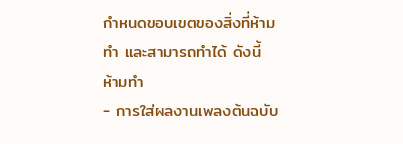กำหนดขอบเขตของสิ่งที่ห้ามทำ และสามารถทำได้ ดังนี้
ห้ามทำ
- การใส่ผลงานเพลงต้นฉบับ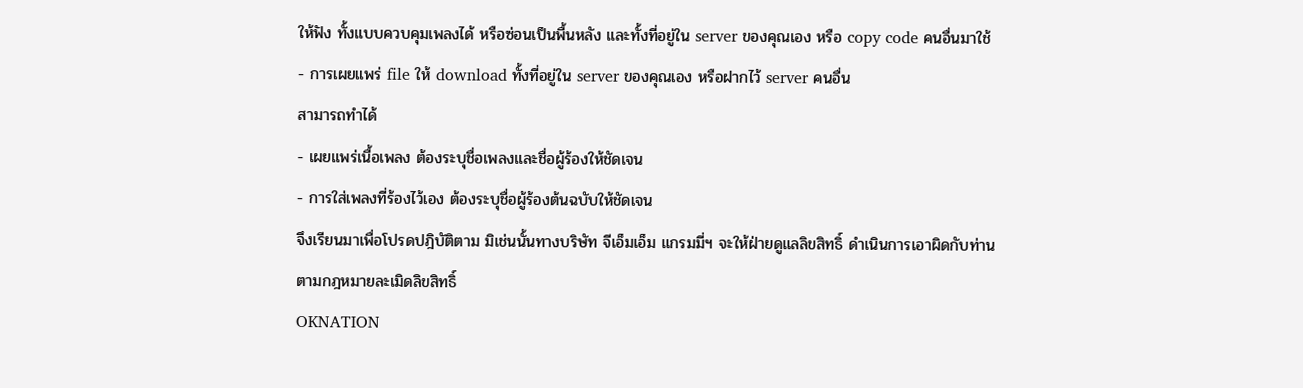ให้ฟัง ทั้งแบบควบคุมเพลงได้ หรือซ่อนเป็นพื้นหลัง และทั้งที่อยู่ใน server ของคุณเอง หรือ copy code คนอื่นมาใช้
- การเผยแพร่ file ให้ download ทั้งที่อยู่ใน server ของคุณเอง หรือฝากไว้ server คนอื่น
สามารถทำได้
- เผยแพร่เนื้อเพลง ต้องระบุชื่อเพลงและชื่อผู้ร้องให้ชัดเจน
- การใส่เพลงที่ร้องไว้เอง ต้องระบุชื่อผู้ร้องต้นฉบับให้ชัดเจน
จึงเรียนมาเพื่อโปรดปฎิบัติตาม มิเช่นนั้นทางบริษัท จีเอ็มเอ็ม แกรมมี่ฯ จะให้ฝ่ายดูแลลิขสิทธิ์ ดำเนินการเอาผิดกับท่านตามกฎหมายละเมิดลิขสิทธิ์
OKNATION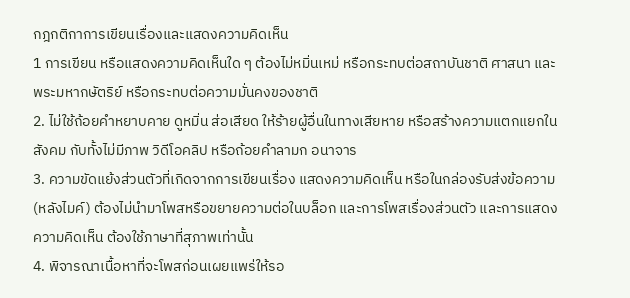กฎกติกาการเขียนเรื่องและแสดงความคิดเห็น
1 การเขียน หรือแสดงความคิดเห็นใด ๆ ต้องไม่หมิ่นเหม่ หรือกระทบต่อสถาบันชาติ ศาสนา และพระมหากษัตริย์ หรือกระทบต่อความมั่นคงของชาติ
2. ไม่ใช้ถ้อยคำหยาบคาย ดูหมิ่น ส่อเสียด ให้ร้ายผู้อื่นในทางเสียหาย หรือสร้างความแตกแยกในสังคม กับทั้งไม่มีภาพ วิดีโอคลิป หรือถ้อยคำลามก อนาจาร
3. ความขัดแย้งส่วนตัวที่เกิดจากการเขียนเรื่อง แสดงความคิดเห็น หรือในกล่องรับส่งข้อความ (หลังไมค์) ต้องไม่นำมาโพสหรือขยายความต่อในบล็อก และการโพสเรื่องส่วนตัว และการแสดงความคิดเห็น ต้องใช้ภาษาที่สุภาพเท่านั้น
4. พิจารณาเนื้อหาที่จะโพสก่อนเผยแพร่ให้รอ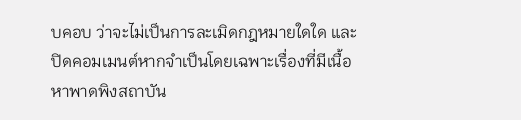บคอบ ว่าจะไม่เป็นการละเมิดกฎหมายใดใด และปิดคอมเมนต์หากจำเป็นโดยเฉพาะเรื่องที่มีเนื้อหาพาดพิงสถาบัน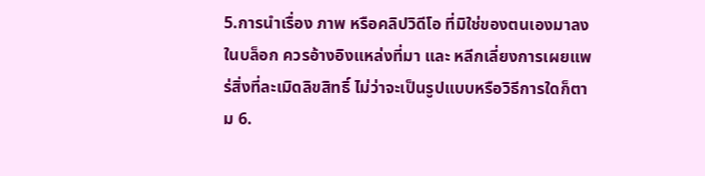5.การนำเรื่อง ภาพ หรือคลิปวิดีโอ ที่มิใช่ของตนเองมาลงในบล็อก ควรอ้างอิงแหล่งที่มา และ หลีกเลี่ยงการเผยแพร่สิ่งที่ละเมิดลิขสิทธิ์ ไม่ว่าจะเป็นรูปแบบหรือวิธีการใดก็ตาม 6.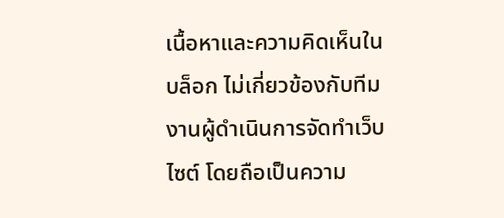เนื้อหาและความคิดเห็นในบล็อก ไม่เกี่ยวข้องกับทีมงานผู้ดำเนินการจัดทำเว็บไซต์ โดยถือเป็นความ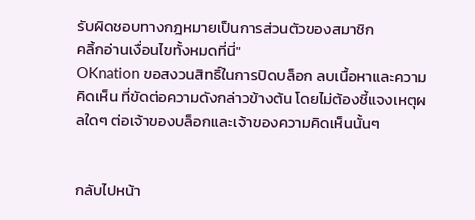รับผิดชอบทางกฎหมายเป็นการส่วนตัวของสมาชิก
คลิ้กอ่านเงื่อนไขทั้งหมดที่นี่"
OKnation ขอสงวนสิทธิ์ในการปิดบล็อก ลบเนื้อหาและความคิดเห็น ที่ขัดต่อความดังกล่าวข้างต้น โดยไม่ต้องชี้แจงเหตุผลใดๆ ต่อเจ้าของบล็อกและเจ้าของความคิดเห็นนั้นๆ


กลับไปหน้า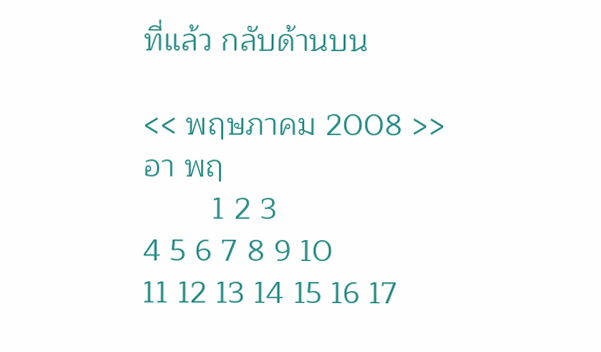ที่แล้ว กลับด้านบน

<< พฤษภาคม 2008 >>
อา พฤ
        1 2 3
4 5 6 7 8 9 10
11 12 13 14 15 16 17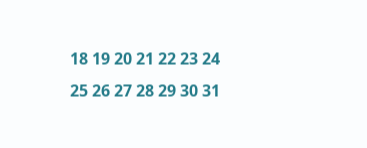18 19 20 21 22 23 24
25 26 27 28 29 30 31